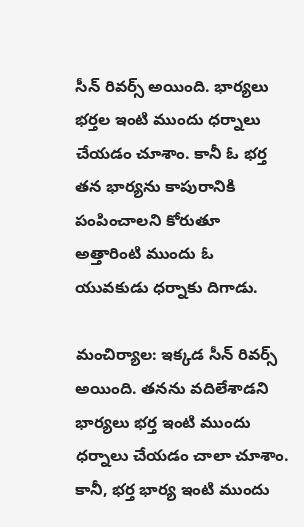సీన్ రివర్స్ అయింది. భార్యలు భర్తల ఇంటి ముందు ధర్నాలు చేయడం చూశాం. కానీ ఓ భర్త తన భార్యను కాపురానికి పంపించాలని కోరుతూ అత్తారింటి ముందు ఓ యువకుడు ధర్నాకు దిగాడు.

మంచిర్యాల: ఇక్కడ సీన్ రివర్స్ అయింది. తనను వదిలేశాడని భార్యలు భర్త ఇంటి ముందు ధర్నాలు చేయడం చాలా చూశాం. కానీ, భర్త భార్య ఇంటి ముందు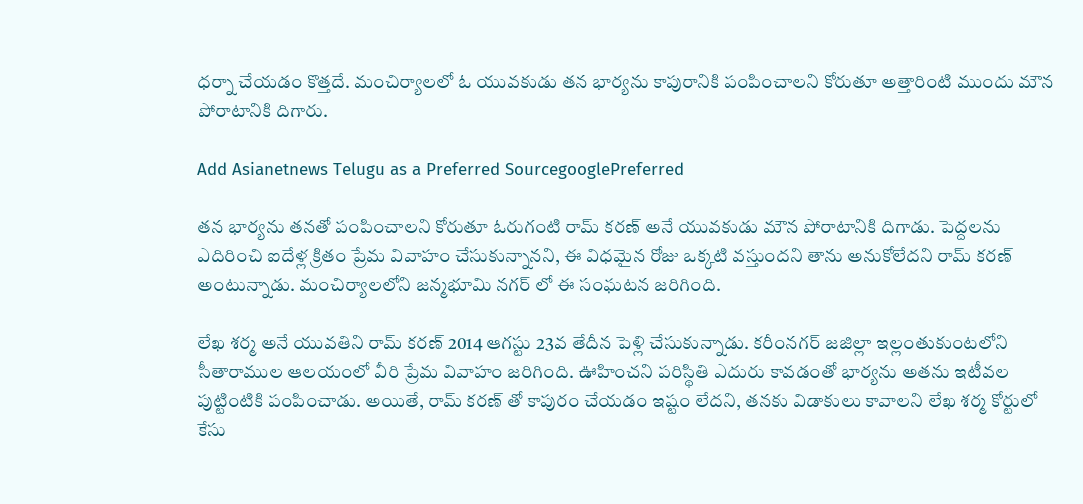ధర్నా చేయడం కొత్తదే. మంచిర్యాలలో ఓ యువకుడు తన భార్యను కాపురానికి పంపించాలని కోరుతూ అత్తారింటి ముందు మౌన పోరాటానికి దిగారు.

Add Asianetnews Telugu as a Preferred SourcegooglePreferred

తన భార్యను తనతో పంపించాలని కోరుతూ ఓరుగంటి రామ్ కరణ్ అనే యువకుడు మౌన పోరాటానికి దిగాడు. పెద్దలను ఎదిరించి ఐదేళ్ల క్రితం ప్రేమ వివాహం చేసుకున్నానని, ఈ విధమైన రోజు ఒక్కటి వస్తుందని తాను అనుకోలేదని రామ్ కరణ్ అంటున్నాడు. మంచిర్యాలలోని జన్మభూమి నగర్ లో ఈ సంఘటన జరిగింది.

లేఖ శర్మ అనే యువతిని రామ్ కరణ్ 2014 ఆగస్టు 23వ తేదీన పెళ్లి చేసుకున్నాడు. కరీంనగర్ జజిల్లా ఇల్లంతుకుంటలోని సీతారాముల ఆలయంలో వీరి ప్రేమ వివాహం జరిగింది. ఊహించని పరిస్థితి ఎదురు కావడంతో భార్యను అతను ఇటీవల పుట్టింటికి పంపించాడు. అయితే, రామ్ కరణ్ తో కాపురం చేయడం ఇష్టం లేదని, తనకు విడాకులు కావాలని లేఖ శర్మ కోర్టులో కేసు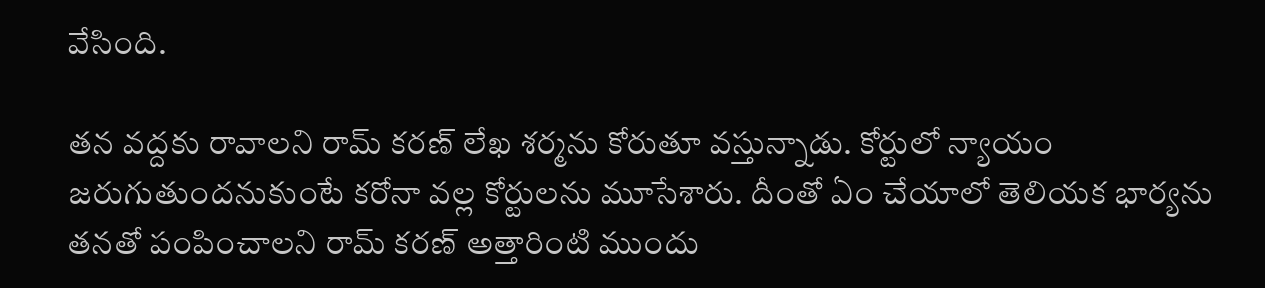వేసింది.

తన వద్దకు రావాలని రామ్ కరణ్ లేఖ శర్మను కోరుతూ వస్తున్నాడు. కోర్టులో న్యాయం జరుగుతుందనుకుంటే కరోనా వల్ల కోర్టులను మూసేశారు. దీంతో ఏం చేయాలో తెలియక భార్యను తనతో పంపించాలని రామ్ కరణ్ అత్తారింటి ముందు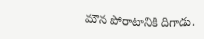మౌన పోరాటానికి దిగాడు.